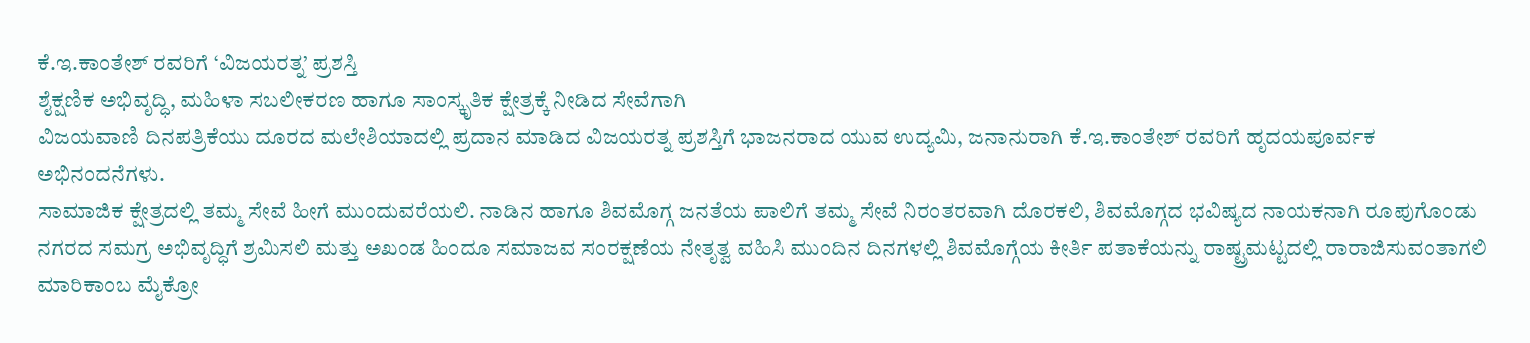ಕೆ.ಇ.ಕಾಂತೇಶ್ ರವರಿಗೆ ‘ವಿಜಯರತ್ನ’ ಪ್ರಶಸ್ತಿ
ಶೈಕ್ಷಣಿಕ ಅಭಿವೃದ್ಧಿ, ಮಹಿಳಾ ಸಬಲೀಕರಣ ಹಾಗೂ ಸಾಂಸ್ಕೃತಿಕ ಕ್ಷೇತ್ರಕ್ಕೆ ನೀಡಿದ ಸೇವೆಗಾಗಿ
ವಿಜಯವಾಣಿ ದಿನಪತ್ರಿಕೆಯು ದೂರದ ಮಲೇಶಿಯಾದಲ್ಲಿ ಪ್ರದಾನ ಮಾಡಿದ ವಿಜಯರತ್ನ ಪ್ರಶಸ್ತಿಗೆ ಭಾಜನರಾದ ಯುವ ಉದ್ಯಮಿ, ಜನಾನುರಾಗಿ ಕೆ.ಇ.ಕಾಂತೇಶ್ ರವರಿಗೆ ಹೃದಯಪೂರ್ವಕ ಅಭಿನಂದನೆಗಳು.
ಸಾಮಾಜಿಕ ಕ್ಷೇತ್ರದಲ್ಲಿ ತಮ್ಮ ಸೇವೆ ಹೀಗೆ ಮುಂದುವರೆಯಲಿ. ನಾಡಿನ ಹಾಗೂ ಶಿವಮೊಗ್ಗ ಜನತೆಯ ಪಾಲಿಗೆ ತಮ್ಮ ಸೇವೆ ನಿರಂತರವಾಗಿ ದೊರಕಲಿ, ಶಿವಮೊಗ್ಗದ ಭವಿಷ್ಯದ ನಾಯಕನಾಗಿ ರೂಪುಗೊಂಡು ನಗರದ ಸಮಗ್ರ ಅಭಿವೃದ್ಧಿಗೆ ಶ್ರಮಿಸಲಿ ಮತ್ತು ಅಖಂಡ ಹಿಂದೂ ಸಮಾಜವ ಸಂರಕ್ಷಣೆಯ ನೇತೃತ್ವ ವಹಿಸಿ ಮುಂದಿನ ದಿನಗಳಲ್ಲಿ ಶಿವಮೊಗ್ಗೆಯ ಕೀರ್ತಿ ಪತಾಕೆಯನ್ನು ರಾಷ್ಟ್ರಮಟ್ಟದಲ್ಲಿ ರಾರಾಜಿಸುವಂತಾಗಲಿ
ಮಾರಿಕಾಂಬ ಮೈಕ್ರೋ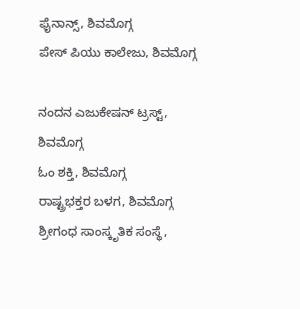ಫೈನಾನ್ಸ್, ಶಿವಮೊಗ್ಗ
ಪೇಸ್ ಪಿಯು ಕಾಲೇಜು, ಶಿವಮೊಗ್ಗ

ನಂದನ ಎಜುಕೇಷನ್ ಟ್ರಸ್ಟ್, ಶಿವಮೊಗ್ಗ
ಓಂ ಶಕ್ತಿ, ಶಿವಮೊಗ್ಗ
ರಾಷ್ಟ್ರಭಕ್ತರ ಬಳಗ, ಶಿವಮೊಗ್ಗ
ಶ್ರೀಗಂಧ ಸಾಂಸ್ಕೃತಿಕ ಸಂಸ್ಥೆ,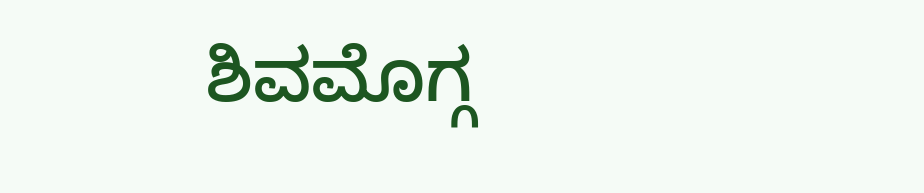ಶಿವಮೊಗ್ಗ